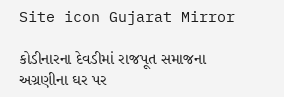Site icon Gujarat Mirror

કોડીનારના દેવડીમાં રાજપૂત સમાજના અગ્રણીના ઘર પર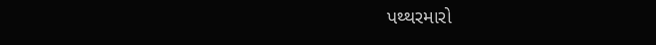પથ્થરમારો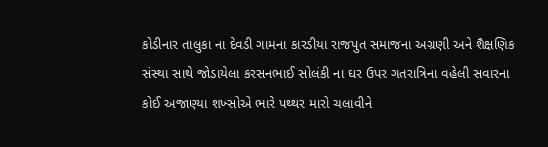કોડીનાર તાલુકા ના દેવડી ગામના કારડીયા રાજપુત સમાજના અગ્રણી અને શૈક્ષણિક સંસ્થા સાથે જોડાયેલા કરસનભાઈ સોલંકી ના ઘર ઉપર ગતરાત્રિના વહેલી સવારના કોઈ અજાણ્યા શખ્સોએ ભારે પથ્થર મારો ચલાવીને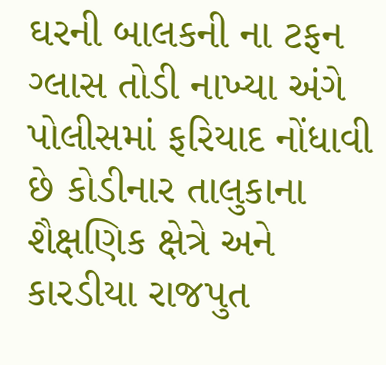ઘરની બાલકની ના ટફન ગ્લાસ તોડી નાખ્યા અંગે પોલીસમાં ફરિયાદ નોંધાવી છે કોડીનાર તાલુકાના શૈક્ષણિક ક્ષેત્રે અને કારડીયા રાજપુત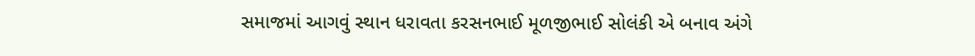સમાજમાં આગવું સ્થાન ધરાવતા કરસનભાઈ મૂળજીભાઈ સોલંકી એ બનાવ અંગે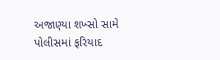અજાણ્યા શખ્સો સામે પોલીસમાં ફરિયાદ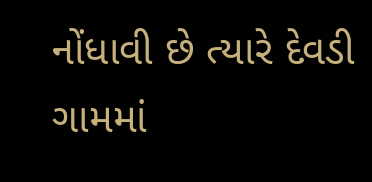નોંધાવી છે ત્યારે દેવડી ગામમાં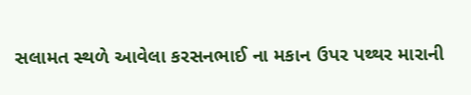સલામત સ્થળે આવેલા કરસનભાઈ ના મકાન ઉપર પથ્થર મારાની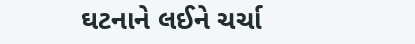ઘટનાને લઈને ચર્ચા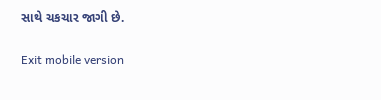સાથે ચકચાર જાગી છે.

Exit mobile version